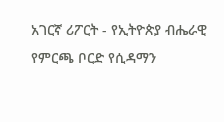አገርኛ ሪፖርት - የኢትዮጵያ ብሔራዊ የምርጫ ቦርድ የሲዳማን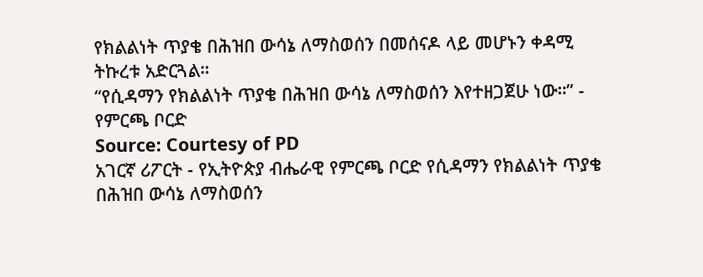የክልልነት ጥያቄ በሕዝበ ውሳኔ ለማስወሰን በመሰናዶ ላይ መሆኑን ቀዳሚ ትኩረቱ አድርጓል።
“የሲዳማን የክልልነት ጥያቄ በሕዝበ ውሳኔ ለማስወሰን እየተዘጋጀሁ ነው።” - የምርጫ ቦርድ
Source: Courtesy of PD
አገርኛ ሪፖርት - የኢትዮጵያ ብሔራዊ የምርጫ ቦርድ የሲዳማን የክልልነት ጥያቄ በሕዝበ ውሳኔ ለማስወሰን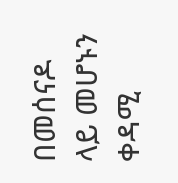በመሰናዶ ላይ መሆኑን ቀዳሚ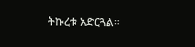ትኩረቱ አድርጓል።